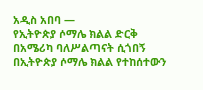አዲስ አበባ —
የኢትዮጵያ ሶማሌ ክልል ድርቅ በአሜሪካ ባለሥልጣናት ሲጎበኝ
በኢትዮጵያ ሶማሌ ክልል የተከሰተውን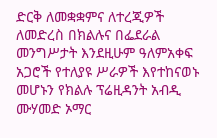ድርቅ ለመቋቋምና ለተረጂዎች ለመድረስ በክልሉና በፌደራል መንግሥታት እንደዚሁም ዓለምአቀፍ አጋሮች የተለያዩ ሥራዎች እየተከናወኑ መሆኑን የክልሉ ፕሬዚዳንት አብዲ ሙሃመድ ኦማር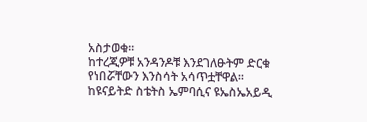አስታወቁ፡፡
ከተረጂዎቹ አንዳንዶቹ እንደገለፁትም ድርቁ የነበሯቸውን እንስሳት አሳጥቷቸዋል፡፡
ከዩናይትድ ስቴትስ ኤምባሲና ዩኤስኤአይዲ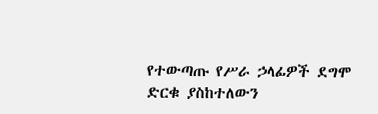የተውጣጡ የሥራ ኃላፊዎች ደግሞ ድርቁ ያስከተለውን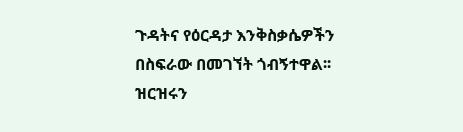ጉዳትና የዕርዳታ እንቅስቃሴዎችን በስፍራው በመገኘት ጎብኝተዋል፡፡
ዝርዝሩን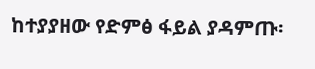ከተያያዘው የድምፅ ፋይል ያዳምጡ፡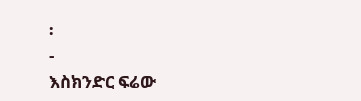፡
-
እስክንድር ፍሬው